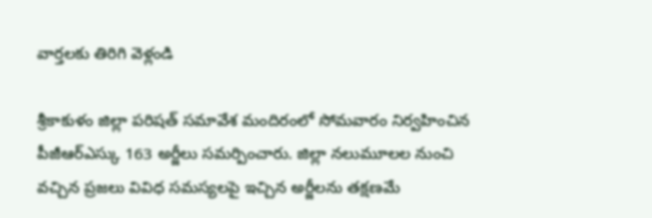వార్తలకు తిరిగి వెళ్లండి

శ్రీకాకుళం జిల్లా పరిషత్ సమావేశ మందిరంలో సోమవారం నిర్వహించిన పీజీఆర్ఎస్కు 163 అర్జీలు సమర్పించారు. జిల్లా నలుమూలల నుంచి వచ్చిన ప్రజలు వివిధ సమస్యలపై ఇచ్చిన అర్జీలను తక్షణమే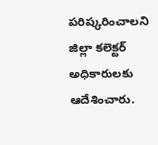పరిష్కరించాలని జిల్లా కలెక్టర్ అధికారులకు ఆదేశించారు.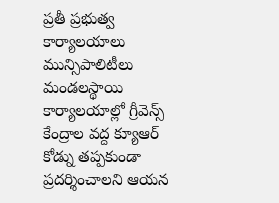ప్రతీ ప్రభుత్వ కార్యాలయాలు మున్సిపాలిటీలు మండలస్థాయి కార్యాలయాల్లో గ్రీవెన్స్ కేంద్రాల వద్ద క్యూఆర్ కోడ్ను తప్పకుండా ప్రదర్శించాలని ఆయన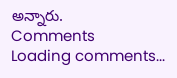అన్నారు.
Comments
Loading comments...